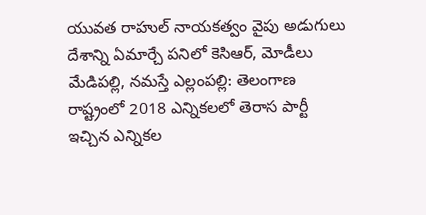యువత రాహుల్ నాయకత్వం వైపు అడుగులు
దేశాన్ని ఏమార్చే పనిలో కెసిఆర్, మోడీలు
మేడిపల్లి, నమస్తే ఎల్లంపల్లి: తెలంగాణ రాష్ట్రంలో 2018 ఎన్నికలలో తెరాస పార్టీ ఇచ్చిన ఎన్నికల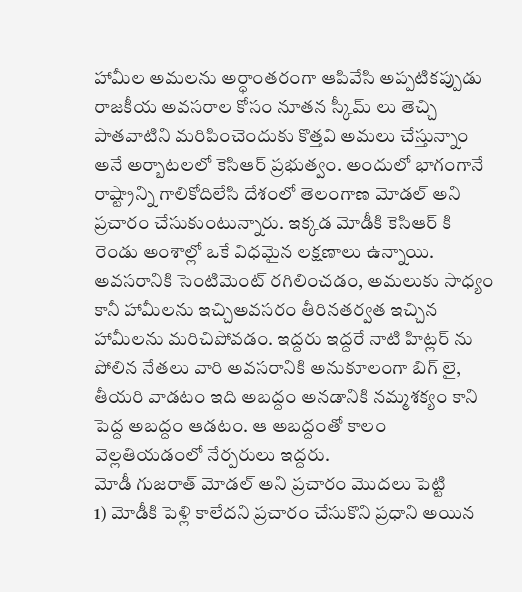హామీల అమలను అర్ధాంతరంగా ఆపివేసి అప్పటికప్పుడు రాజకీయ అవసరాల కోసం నూతన స్కీమ్ లు తెచ్చి పాతవాటిని మరిపించెందుకు కొత్తవి అమలు చేస్తున్నాం అనే అర్బాటలలో కెసిఆర్ ప్రభుత్వం. అందులో భాగంగానే రాష్ట్రాన్ని గాలికోదిలేసి దేశంలో తెలంగాణ మోడల్ అని ప్రచారం చేసుకుంటున్నారు. ఇక్కడ మోడీకి కెసిఆర్ కి రెండు అంశాల్లో ఒకే విధమైన లక్షణాలు ఉన్నాయి. అవసరానికి సెంటిమెంట్ రగిలించడం, అమలుకు సాధ్యం కానీ హామీలను ఇచ్చిఅవసరం తీరినతర్వత ఇచ్చిన హామీలను మరిచిపోవడం. ఇద్దరు ఇద్దరే నాటి హిట్లర్ ను పోలిన నేతలు వారి అవసరానికి అనుకూలంగా బిగ్ లై, తీయరి వాడటం ఇది అబద్దం అనడానికి నమ్మశక్యం కాని పెద్ద అబద్దం ఆడటం. ఆ అబద్దంతో కాలం వెల్లతియడంలో నేర్పరులు ఇద్దరు.
మోడీ గుజరాత్ మోడల్ అని ప్రచారం మొదలు పెట్టి
1) మోడీకి పెళ్లి కాలేదని ప్రచారం చేసుకొని ప్రధాని అయిన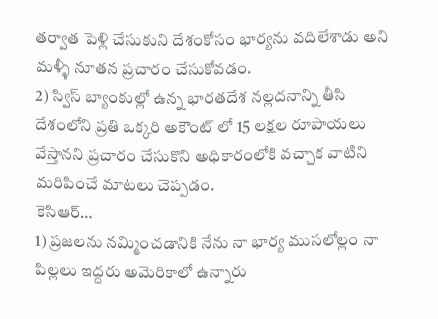తర్వాత పెళ్లి చేసుకుని దేశంకోసం భార్యను వదిలేశాడు అని మళ్ళీ నూతన ప్రచారం చేసుకోవడం.
2) స్విస్ బ్యాంకుల్లో ఉన్న భారతదేశ నల్లదనాన్ని తీసి దేశంలోని ప్రతి ఒక్కరి అకౌంట్ లో 15 లక్షల రూపాయలు వేస్తానని ప్రచారం చేసుకొని అధికారంలోకి వచ్చాక వాటిని మరిపించే మాటలు చెప్పడం.
కెసిఆర్…
1) ప్రజలను నమ్మించడానికి నేను నా భార్య ముసలోల్లం నా పిల్లలు ఇద్దరు అమెరికాలో ఉన్నారు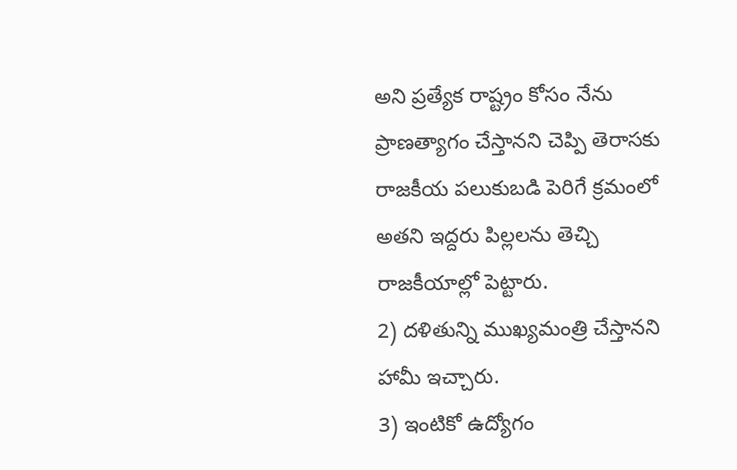అని ప్రత్యేక రాష్ట్రం కోసం నేను ప్రాణత్యాగం చేస్తానని చెప్పి తెరాసకు రాజకీయ పలుకుబడి పెరిగే క్రమంలో అతని ఇద్దరు పిల్లలను తెచ్చి రాజకీయాల్లో పెట్టారు.
2) దళితున్ని ముఖ్యమంత్రి చేస్తానని హామీ ఇచ్చారు.
3) ఇంటికో ఉద్యోగం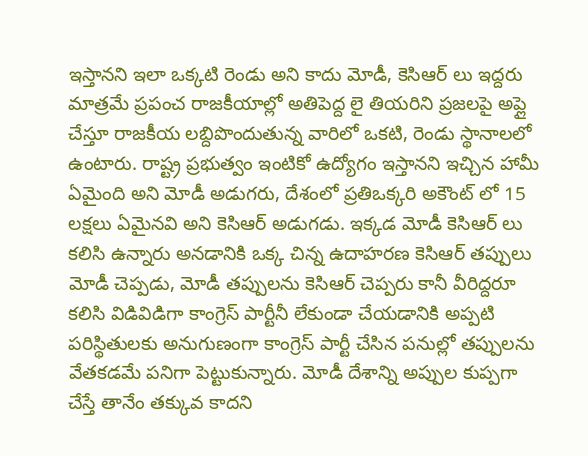ఇస్తానని ఇలా ఒక్కటి రెండు అని కాదు మోడీ, కెసిఆర్ లు ఇద్దరు మాత్రమే ప్రపంచ రాజకీయాల్లో అతిపెద్ద లై తియరిని ప్రజలపై అప్లై చేస్తూ రాజకీయ లబ్దిపొందుతున్న వారిలో ఒకటి, రెండు స్థానాలలో ఉంటారు. రాష్ట్ర ప్రభుత్వం ఇంటికో ఉద్యోగం ఇస్తానని ఇచ్చిన హామీ ఏమైంది అని మోడీ అడుగరు, దేశంలో ప్రతిఒక్కరి అకౌంట్ లో 15 లక్షలు ఏమైనవి అని కెసిఆర్ అడుగడు. ఇక్కడ మోడీ కెసిఆర్ లు కలిసి ఉన్నారు అనడానికి ఒక్క చిన్న ఉదాహరణ కెసిఆర్ తప్పులు మోడీ చెప్పడు, మోడీ తప్పులను కెసిఆర్ చెప్పరు కానీ వీరిద్దరూ కలిసి విడివిడిగా కాంగ్రెస్ పార్టీనీ లేకుండా చేయడానికి అప్పటి పరిస్థితులకు అనుగుణంగా కాంగ్రెస్ పార్టీ చేసిన పనుల్లో తప్పులను వేతకడమే పనిగా పెట్టుకున్నారు. మోడీ దేశాన్ని అప్పుల కుప్పగా చేస్తే తానేం తక్కువ కాదని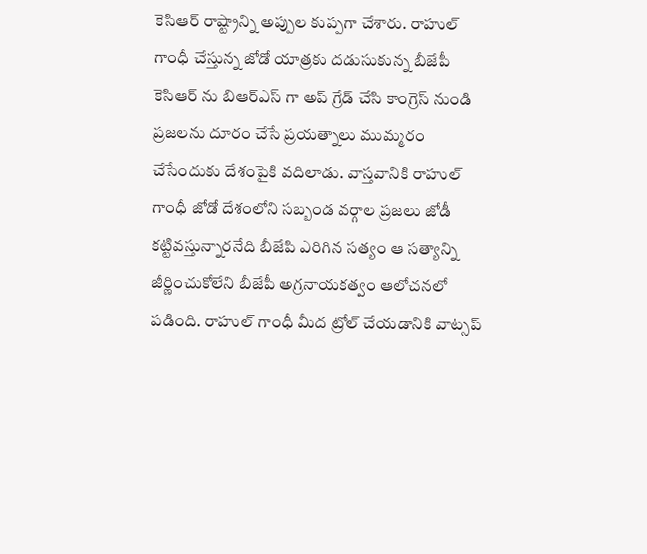కెసిఆర్ రాష్ట్రాన్ని అప్పుల కుప్పగా చేశారు. రాహుల్ గాంధీ చేస్తున్న జోడో యాత్రకు దడుసుకున్న బీజేపీ కెసిఆర్ ను బిఆర్ఎస్ గా అప్ గ్రేడ్ చేసి కాంగ్రెస్ నుండి ప్రజలను దూరం చేసే ప్రయత్నాలు ముమ్మరం చేసేందుకు దేశంపైకి వదిలాడు. వాస్తవానికి రాహుల్ గాంధీ జోడో దేశంలోని సబ్బండ వర్గాల ప్రజలు జోడీ కట్టివస్తున్నారనేది బీజేపి ఎరిగిన సత్యం ఆ సత్యాన్ని జీర్ణించుకోలేని బీజేపీ అగ్రనాయకత్వం ఆలోచనలో పడింది. రాహుల్ గాంధీ మీద ట్రోల్ చేయడానికి వాట్సప్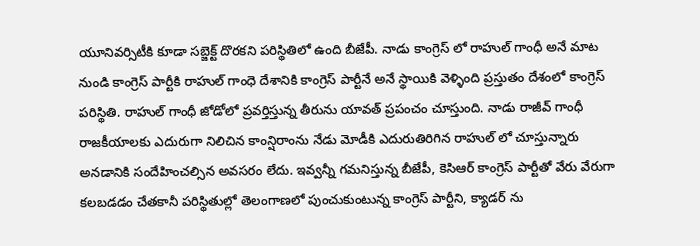యూనివర్సిటీకి కూడా సబ్జెక్ట్ దొరకని పరిస్థితిలో ఉంది బీజేపీ. నాడు కాంగ్రెస్ లో రాహుల్ గాంధీ అనే మాట నుండి కాంగ్రెస్ పార్టీకి రాహుల్ గాంధె దేశానికి కాంగ్రెస్ పార్టీనే అనే స్థాయికి వెళ్ళింది ప్రస్తుతం దేశంలో కాంగ్రెస్ పరిస్థితి. రాహుల్ గాంధీ జోడోలో ప్రవర్తిస్తున్న తీరును యావత్ ప్రపంచం చూస్తుంది. నాడు రాజీవ్ గాంధీ రాజకీయాలకు ఎదురుగా నిలిచిన కాంన్షిరాంను నేడు మోడీకి ఎదురుతిరిగిన రాహుల్ లో చూస్తున్నారు అనడానికి సందేహించల్సిన అవసరం లేదు. ఇవ్వన్నీ గమనిస్తున్న బీజేపీ, కెసిఆర్ కాంగ్రెస్ పార్టీతో వేరు వేరుగా కలబడడం చేతకానీ పరిస్థితుల్లో తెలంగాణలో పుంచుకుంటున్న కాంగ్రెస్ పార్టీని, క్యాడర్ ను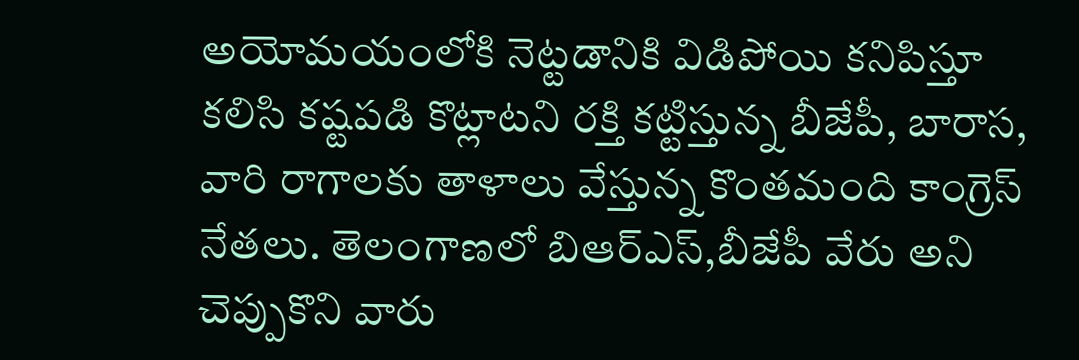అయోమయంలోకి నెట్టడానికి విడిపోయి కనిపిస్తూ కలిసి కష్టపడి కొట్లాటని రక్తి కట్టిస్తున్న బీజేపీ, బారాస, వారి రాగాలకు తాళాలు వేస్తున్న కొంతమంది కాంగ్రెస్ నేతలు. తెలంగాణలో బిఆర్ఎస్,బీజేపీ వేరు అని చెప్పుకొని వారు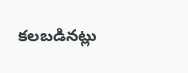కలబడినట్లు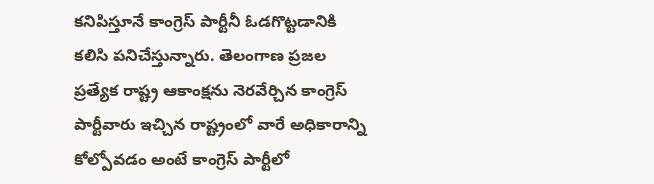కనిపిస్తూనే కాంగ్రెస్ పార్టీనీ ఓడగొట్టడానికి కలిసి పనిచేస్తున్నారు. తెలంగాణ ప్రజల ప్రత్యేక రాష్ట్ర ఆకాంక్షను నెరవేర్చిన కాంగ్రెస్ పార్టీవారు ఇచ్చిన రాష్ట్రంలో వారే అధికారాన్ని కోల్పోవడం అంటే కాంగ్రెస్ పార్టీలో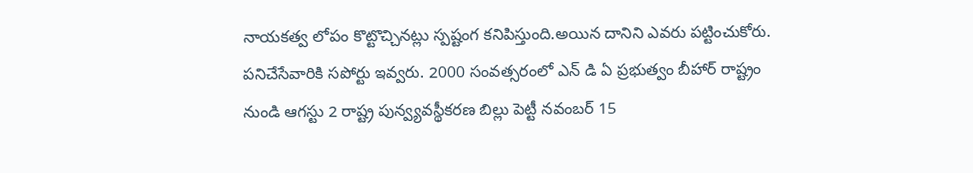నాయకత్వ లోపం కొట్టొచ్చినట్లు స్పష్టంగ కనిపిస్తుంది.అయిన దానిని ఎవరు పట్టించుకోరు. పనిచేసేవారికి సపోర్టు ఇవ్వరు. 2000 సంవత్సరంలో ఎన్ డి ఏ ప్రభుత్వం బీహార్ రాష్ట్రం నుండి ఆగస్టు 2 రాష్ట్ర పున్వ్యవస్థీకరణ బిల్లు పెట్టీ నవంబర్ 15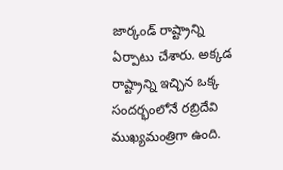జార్కండ్ రాష్ట్రాన్ని ఏర్పాటు చేశారు. అక్కడ రాష్ట్రాన్ని ఇచ్చిన ఒక్క సందర్భంలోనే రబ్రిదేవి ముఖ్యమంత్రిగా ఉంది.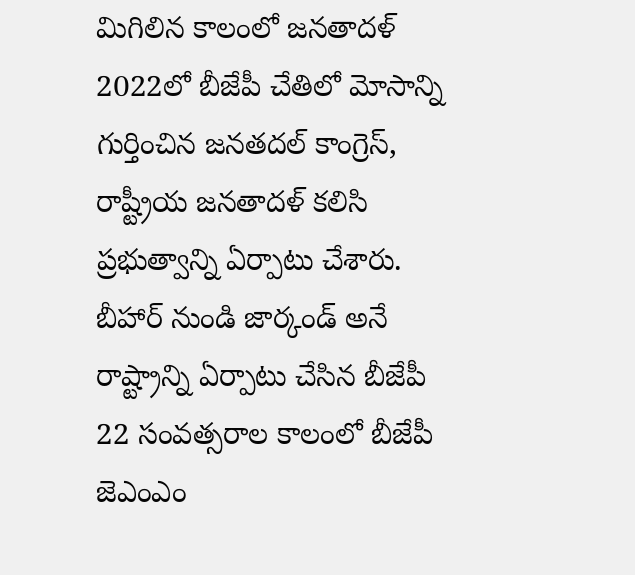మిగిలిన కాలంలో జనతాదళ్ 2022లో బీజేపీ చేతిలో మోసాన్ని గుర్తించిన జనతదల్ కాంగ్రెస్, రాష్ట్రీయ జనతాదళ్ కలిసి ప్రభుత్వాన్ని ఏర్పాటు చేశారు. బీహార్ నుండి జార్కండ్ అనే రాష్ట్రాన్ని ఏర్పాటు చేసిన బీజేపీ 22 సంవత్సరాల కాలంలో బీజేపీ జెఎంఎం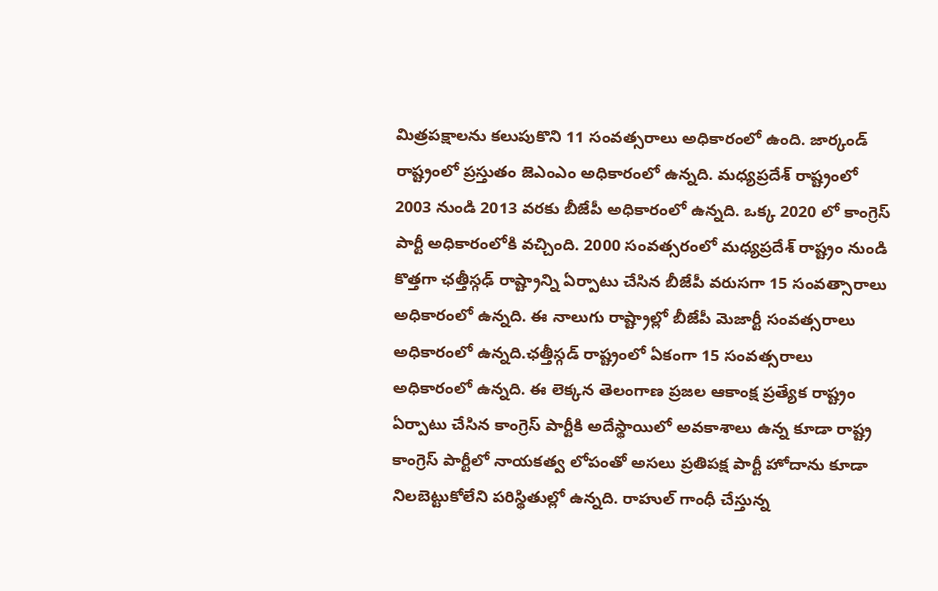మిత్రపక్షాలను కలుపుకొని 11 సంవత్సరాలు అధికారంలో ఉంది. జార్కండ్ రాష్ట్రంలో ప్రస్తుతం జెఎంఎం అధికారంలో ఉన్నది. మధ్యప్రదేశ్ రాష్ట్రంలో 2003 నుండి 2013 వరకు బీజేపీ అధికారంలో ఉన్నది. ఒక్క 2020 లో కాంగ్రెస్ పార్టీ అధికారంలోకి వచ్చింది. 2000 సంవత్సరంలో మధ్యప్రదేశ్ రాష్ట్రం నుండి కొత్తగా ఛత్తీస్గఢ్ రాష్ట్రాన్ని ఏర్పాటు చేసిన బీజేపీ వరుసగా 15 సంవత్సారాలు అధికారంలో ఉన్నది. ఈ నాలుగు రాష్ట్రాల్లో బీజేపీ మెజార్టీ సంవత్సరాలు అధికారంలో ఉన్నది.ఛత్తీస్గడ్ రాష్ట్రంలో ఏకంగా 15 సంవత్సరాలు అధికారంలో ఉన్నది. ఈ లెక్కన తెలంగాణ ప్రజల ఆకాంక్ష ప్రత్యేక రాష్ట్రం ఏర్పాటు చేసిన కాంగ్రెస్ పార్టీకి అదేస్థాయిలో అవకాశాలు ఉన్న కూడా రాష్ట్ర కాంగ్రెస్ పార్టీలో నాయకత్వ లోపంతో అసలు ప్రతిపక్ష పార్టీ హోదాను కూడా నిలబెట్టుకోలేని పరిస్థితుల్లో ఉన్నది. రాహుల్ గాంధీ చేస్తున్న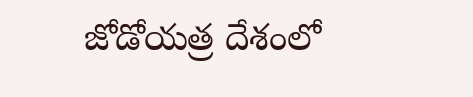జోడోయత్ర దేశంలో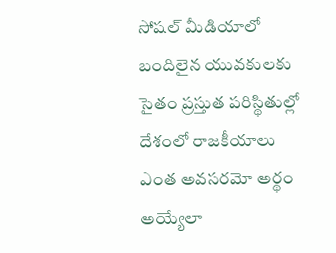సోషల్ మీడియాలో బందిలైన యువకులకు సైతం ప్రస్తుత పరిస్థితుల్లో దేశంలో రాజకీయాలు ఎంత అవసరమో అర్థం అయ్యేలా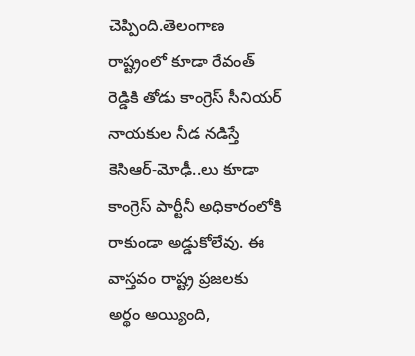చెప్పింది.తెలంగాణ రాష్ట్రంలో కూడా రేవంత్ రెడ్డికి తోడు కాంగ్రెస్ సీనియర్ నాయకుల నీడ నడిస్తే కెసిఆర్-మోఢీ..లు కూడా కాంగ్రెస్ పార్టీనీ అధికారంలోకి రాకుండా అడ్డుకోలేవు. ఈ వాస్తవం రాష్ట్ర ప్రజలకు అర్థం అయ్యింది,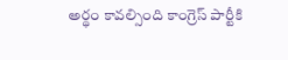అర్థం కావల్సింది కాంగ్రెస్ పార్టీకి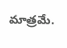మాత్రమే.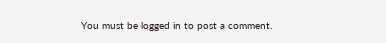You must be logged in to post a comment.